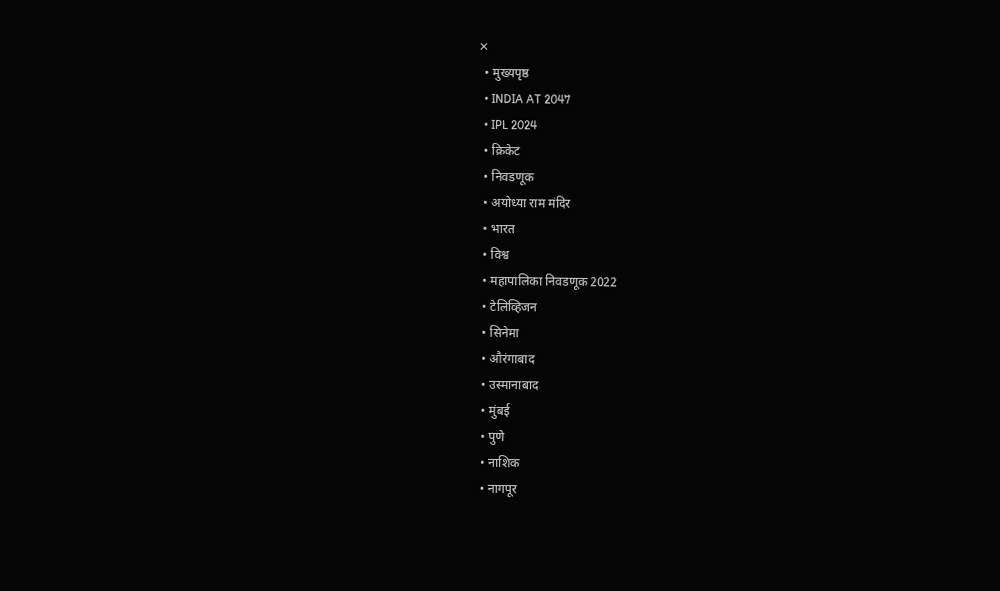✕
  • मुख्यपृष्ठ
  • INDIA AT 2047
  • IPL 2024
  • क्रिकेट
  • निवडणूक
  • अयोध्या राम मंदिर
  • भारत
  • विश्व
  • महापालिका निवडणूक 2022
  • टेलिव्हिजन
  • सिनेमा
  • औरंगाबाद
  • उस्मानाबाद
  • मुंबई
  • पुणे
  • नाशिक
  • नागपूर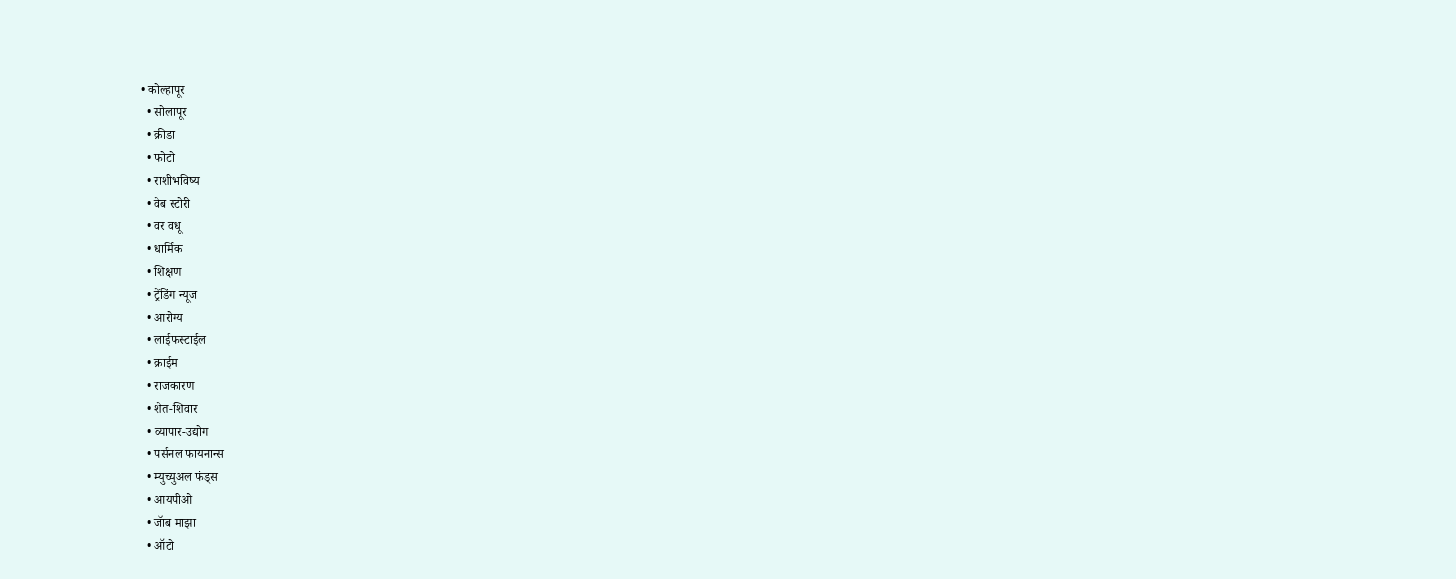• कोल्हापूर
  • सोलापूर
  • क्रीडा
  • फोटो
  • राशीभविष्य
  • वेब स्टोरी
  • वर वधू
  • धार्मिक
  • शिक्षण
  • ट्रेंडिंग न्यूज
  • आरोग्य
  • लाईफस्टाईल
  • क्राईम
  • राजकारण
  • शेत-शिवार
  • व्यापार-उद्योग
  • पर्सनल फायनान्स
  • म्युच्युअल फंड्स
  • आयपीओ
  • जॅाब माझा
  • ऑटो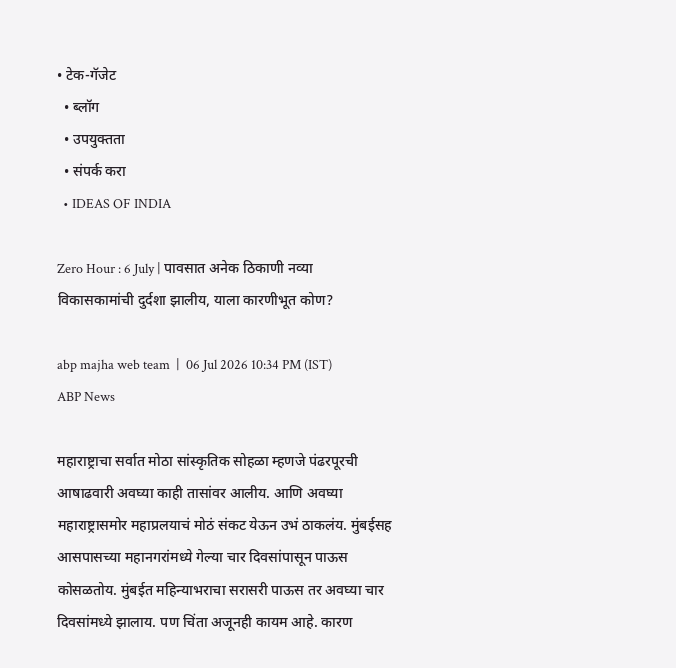• टेक-गॅजेट
  • ब्लॉग
  • उपयुक्तता
  • संपर्क करा
  • IDEAS OF INDIA

Zero Hour : 6 July | पावसात अनेक ठिकाणी नव्या विकासकामांची दुर्दशा झालीय, याला कारणीभूत कोण?

abp majha web team  |  06 Jul 2026 10:34 PM (IST)
ABP News

महाराष्ट्राचा सर्वात मोठा सांस्कृतिक सोहळा म्हणजे पंढरपूरची आषाढवारी अवघ्या काही तासांवर आलीय. आणि अवघ्या महाराष्ट्रासमोर महाप्रलयाचं मोठं संकट येऊन उभं ठाकलंय. मुंबईसह आसपासच्या महानगरांमध्ये गेल्या चार दिवसांपासून पाऊस कोसळतोय. मुंबईत महिन्याभराचा सरासरी पाऊस तर अवघ्या चार दिवसांमध्ये झालाय. पण चिंता अजूनही कायम आहे. कारण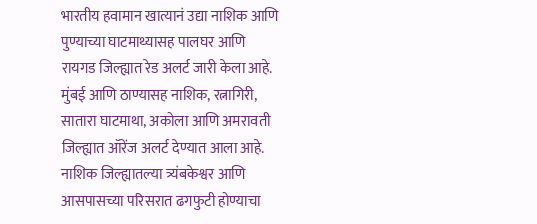भारतीय हवामान खात्यानं उद्या नाशिक आणि पुण्याच्या घाटमाथ्यासह पालघर आणि रायगड जिल्ह्यात रेड अलर्ट जारी केला आहे. मुंबई आणि ठाण्यासह नाशिक, रत्नागिरी, सातारा घाटमाथा, अकोला आणि अमरावती जिल्ह्यात ऑरेंज अलर्ट देण्यात आला आहे. नाशिक जिल्ह्यातल्या त्र्यंबकेश्वर आणि आसपासच्या परिसरात ढगफुटी होण्याचा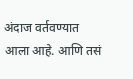अंदाज वर्तवण्यात आला आहे. आणि तसं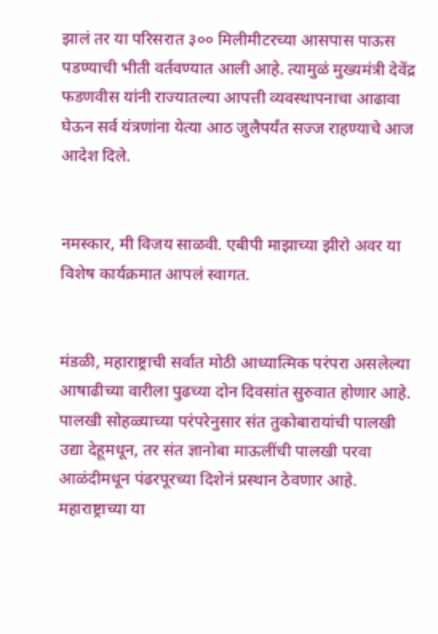झालं तर या परिसरात ३०० मिलीमीटरच्या आसपास पाऊस पडण्याची भीती वर्तवण्यात आली आहे. त्यामुळं मुख्यमंत्री देवेंद्र फडणवीस यांनी राज्यातल्या आपत्ती व्यवस्थापनाचा आढावा घेऊन सर्व यंत्रणांना येत्या आठ जुलैपर्यंत सज्ज राहण्याचे आज आदेश दिले.


नमस्कार, मी विजय साळवी. एबीपी माझाच्या झीरो अवर या विशेष कार्यक्रमात आपलं स्वागत.


मंडळी, महाराष्ट्राची सर्वात मोठी आध्यात्मिक परंपरा असलेल्या आषाढीच्या वारीला पुढच्या दोन दिवसांत सुरुवात होणार आहे. पालखी सोहळ्याच्या परंपरेनुसार संत तुकोबारायांची पालखी उद्या देहूमधून, तर संत ज्ञानोबा माऊलींची पालखी परवा आळंदीमधून पंढरपूरच्या दिशेनं प्रस्थान ठेवणार आहे. महाराष्ट्राच्या या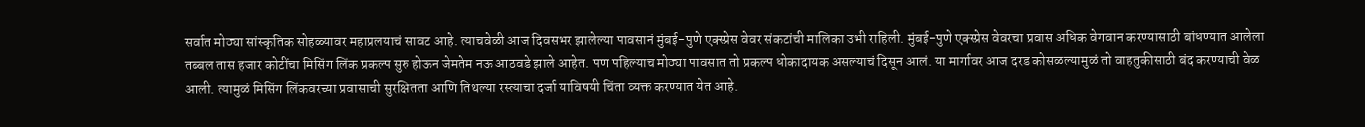सर्वात मोठ्या सांस्कृतिक सोहळ्यावर महाप्रलयाचं सावट आहे. त्याचवेळी आज दिवसभर झालेल्या पावसानं मुंबई-पुणे एक्स्प्रेस वेवर संकटांची मालिका उभी राहिली. मुंबई-पुणे एक्स्प्रेस वेवरचा प्रवास अधिक वेगवान करण्यासाठी बांधण्यात आलेला तब्बल तास हजार कोटींचा मिसिंग लिंक प्रकल्प सुरु होऊन जेमतेम नऊ आठवडे झाले आहेत. पण पहिल्याच मोठ्या पावसात तो प्रकल्प धोकादायक असल्याचं दिसून आलं. या मार्गावर आज दरड कोसळल्यामुळं तो वाहतुकीसाठी बंद करण्याची वेळ आली. त्यामुळं मिसिंग लिंकवरच्या प्रवासाची सुरक्षितता आणि तिथल्या रस्त्याचा दर्जा याविषयी चिंता व्यक्त करण्यात येत आहे.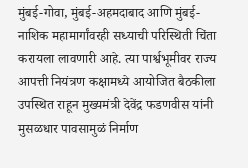मुंबई-गोवा, मुंबई-अहमदाबाद आणि मुंबई-नाशिक महामार्गांवरही सध्याची परिस्थिती चिंता करायला लावणारी आहे. त्या पार्श्वभूमीवर राज्य आपत्ती नियंत्रण कक्षामध्ये आयोजित बैठकीला उपस्थित राहून मुख्यमंत्री देवेंद्र फडणवीस यांनी मुसळधार पावसामुळं निर्माण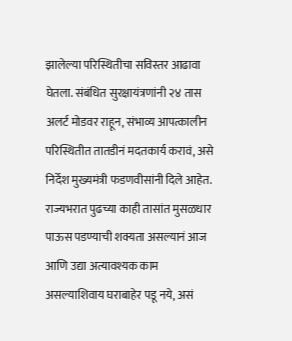झालेल्या परिस्थितीचा सविस्तर आढावा घेतला. संबंधित सुरक्षायंत्रणांनी २४ तास अलर्ट मोडवर राहून, संभाव्य आपत्कालीन परिस्थितीत तातडीनं मदतकार्य करावं, असे निर्देश मुख्यमंत्री फडणवीसांनी दिले आहेत. राज्यभरात पुढच्या काही तासांत मुसळधार पाऊस पडण्याची शक्यता असल्यानं आज आणि उद्या अत्यावश्यक काम असल्याशिवाय घराबाहेर पडू नये, असं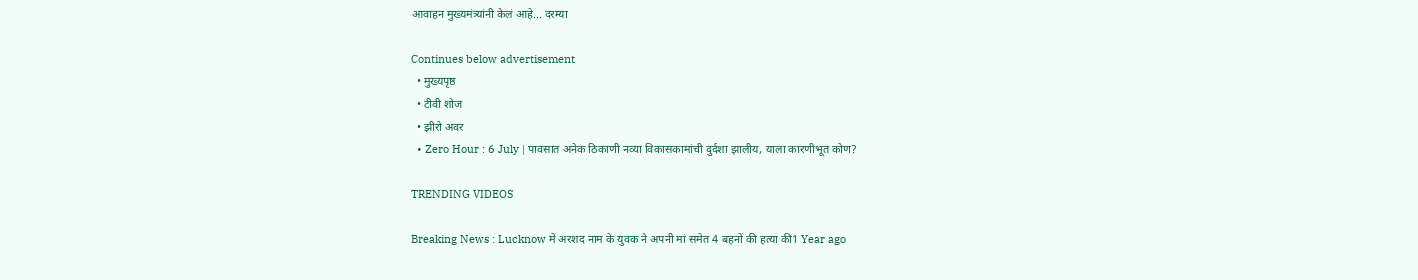आवाहन मुख्यमंत्र्यांनी केलं आहे... दरम्या

Continues below advertisement
  • मुख्यपृष्ठ
  • टीवी शोज
  • झीरो अवर
  • Zero Hour : 6 July | पावसात अनेक ठिकाणी नव्या विकासकामांची दुर्दशा झालीय, याला कारणीभूत कोण?

TRENDING VIDEOS

Breaking News : Lucknow में अरशद नाम के युवक ने अपनी मां समेत 4 बहनों की हत्या की1 Year ago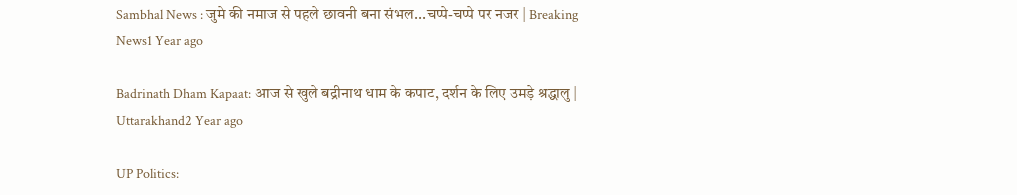Sambhal News : जुमे की नमाज से पहले छावनी बना संभल...चप्पे-चप्पे पर नजर | Breaking News1 Year ago

Badrinath Dham Kapaat: आज से खुले बद्रीनाथ धाम के कपाट, दर्शन के लिए उमड़े श्रद्धालु | Uttarakhand2 Year ago

UP Politics: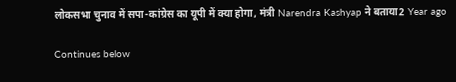लोकसभा चुनाव में सपा-कांग्रेस का यूपी में क्या होगा, मंत्री Narendra Kashyap ने बताया2 Year ago

Continues below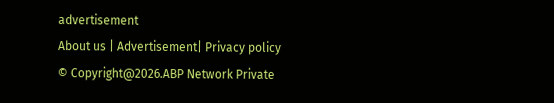advertisement
About us | Advertisement| Privacy policy
© Copyright@2026.ABP Network Private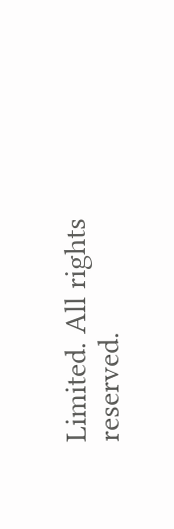Limited. All rights reserved.